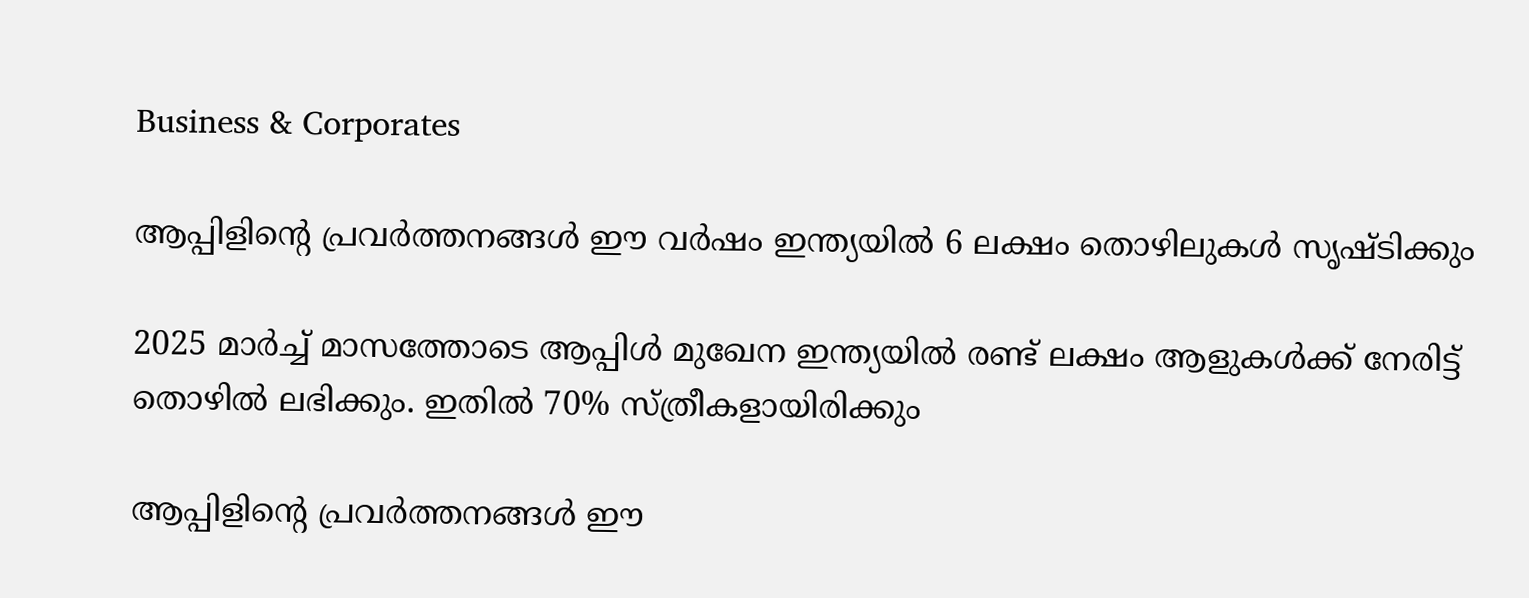Business & Corporates

ആപ്പിളിന്റെ പ്രവര്‍ത്തനങ്ങള്‍ ഈ വര്‍ഷം ഇന്ത്യയില്‍ 6 ലക്ഷം തൊഴിലുകള്‍ സൃഷ്ടിക്കും

2025 മാര്‍ച്ച് മാസത്തോടെ ആപ്പിള്‍ മുഖേന ഇന്ത്യയില്‍ രണ്ട് ലക്ഷം ആളുകള്‍ക്ക് നേരിട്ട് തൊഴില്‍ ലഭിക്കും. ഇതില്‍ 70% സ്ത്രീകളായിരിക്കും

ആപ്പിളിന്റെ പ്രവര്‍ത്തനങ്ങള്‍ ഈ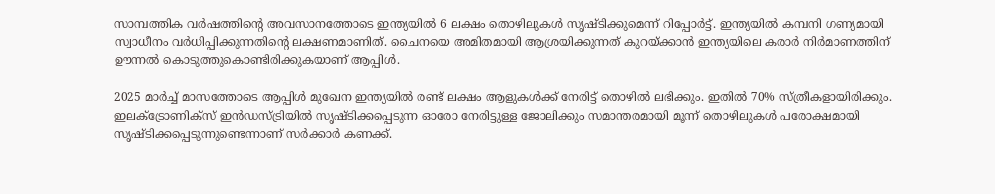സാമ്പത്തിക വര്‍ഷത്തിന്റെ അവസാനത്തോടെ ഇന്ത്യയില്‍ 6 ലക്ഷം തൊഴിലുകള്‍ സൃഷ്ടിക്കുമെന്ന് റിപ്പോര്‍ട്ട്. ഇന്ത്യയില്‍ കമ്പനി ഗണ്യമായി സ്വാധീനം വര്‍ധിപ്പിക്കുന്നതിന്റെ ലക്ഷണമാണിത്. ചൈനയെ അമിതമായി ആശ്രയിക്കുന്നത് കുറയ്ക്കാന്‍ ഇന്ത്യയിലെ കരാര്‍ നിര്‍മാണത്തിന് ഊന്നല്‍ കൊടുത്തുകൊണ്ടിരിക്കുകയാണ് ആപ്പിള്‍.

2025 മാര്‍ച്ച് മാസത്തോടെ ആപ്പിള്‍ മുഖേന ഇന്ത്യയില്‍ രണ്ട് ലക്ഷം ആളുകള്‍ക്ക് നേരിട്ട് തൊഴില്‍ ലഭിക്കും. ഇതില്‍ 70% സ്ത്രീകളായിരിക്കും. ഇലക്ട്രോണിക്സ് ഇന്‍ഡസ്ട്രിയില്‍ സൃഷ്ടിക്കപ്പെടുന്ന ഓരോ നേരിട്ടുള്ള ജോലിക്കും സമാന്തരമായി മൂന്ന് തൊഴിലുകള്‍ പരോക്ഷമായി സൃഷ്ടിക്കപ്പെടുന്നുണ്ടെന്നാണ് സര്‍ക്കാര്‍ കണക്ക്.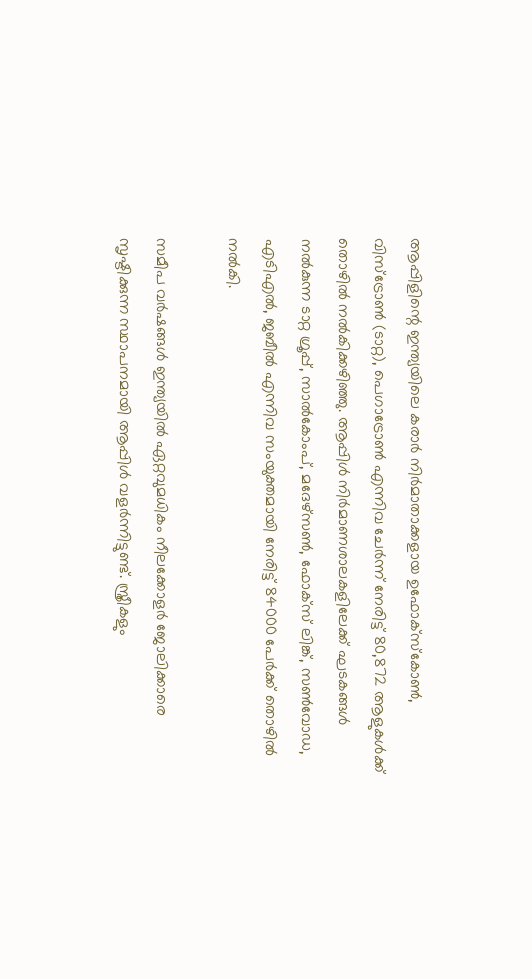ആപ്പിളിന്റെ ഇന്ത്യയിലെ കരാര്‍ നിര്‍മാതാക്കളായ ഉഫോക്സ്‌കോണ്‍, വിസ്ട്രോണ്‍ (ടാറ്റ), പെഗാട്രോണ്‍ എന്നിവ ചേര്‍ന്ന് നേരിട്ട് 80,872 ആളുകള്‍ക്ക് തൊഴില്‍ നല്‍കിക്കഴിഞ്ഞു. ആപ്പിള്‍ നിര്‍മാണശാലകളിലേക്ക് ഘടകങ്ങള്‍ നല്‍കുന്ന ടാറ്റ ഗ്രൂപ്പ്, സാല്‍കോംപ്, മദേഴ്സണ്‍, ഫോക്സ് ലിങ്ക്, സണ്‍വോഡ, എടിഎല്‍, ജബീല്‍ എന്നിവ സംയുക്തമായി നേരിട്ട് 84000 പേര്‍ക്ക് തൊഴില്‍ നല്‍കി.

സമീപ വര്‍ഷങ്ങള്‍ ഇന്ത്യയില്‍ ഏറ്റവുമധികം നീലക്കോളര്‍ ജോലിക്കാരെ സൃഷ്ടിക്കുന്ന സ്ഥാപനമായി ആപ്പിള്‍ വളര്‍ന്നിട്ടുണ്ട്. സ്ത്രീകളും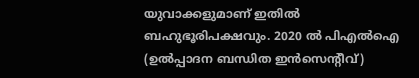യുവാക്കളുമാണ് ഇതില്‍ ബഹുഭൂരിപക്ഷവും. 2020 ല്‍ പിഎല്‍ഐ (ഉല്‍പ്പാദന ബന്ധിത ഇന്‍സെന്റീവ്)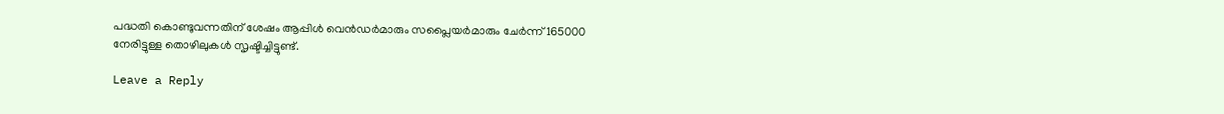പദ്ധതി കൊണ്ടുവന്നതിന് ശേഷം ആപ്പിള്‍ വെന്‍ഡര്‍മാരും സപ്ലൈയര്‍മാരും ചേര്‍ന്ന് 165000 നേരിട്ടുള്ള തൊഴിലുകള്‍ സൃഷ്ടിച്ചിട്ടുണ്ട്.

Leave a Reply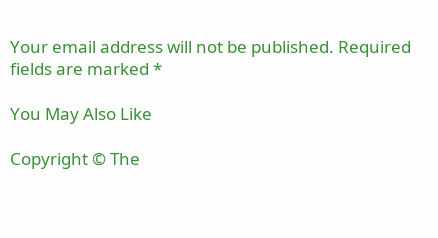Your email address will not be published. Required fields are marked *

You May Also Like

Copyright © The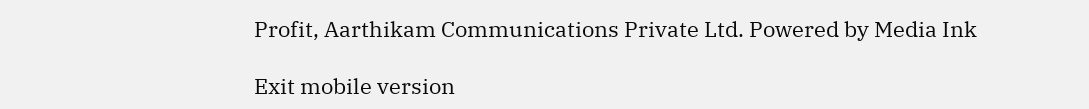Profit, Aarthikam Communications Private Ltd. Powered by Media Ink

Exit mobile version